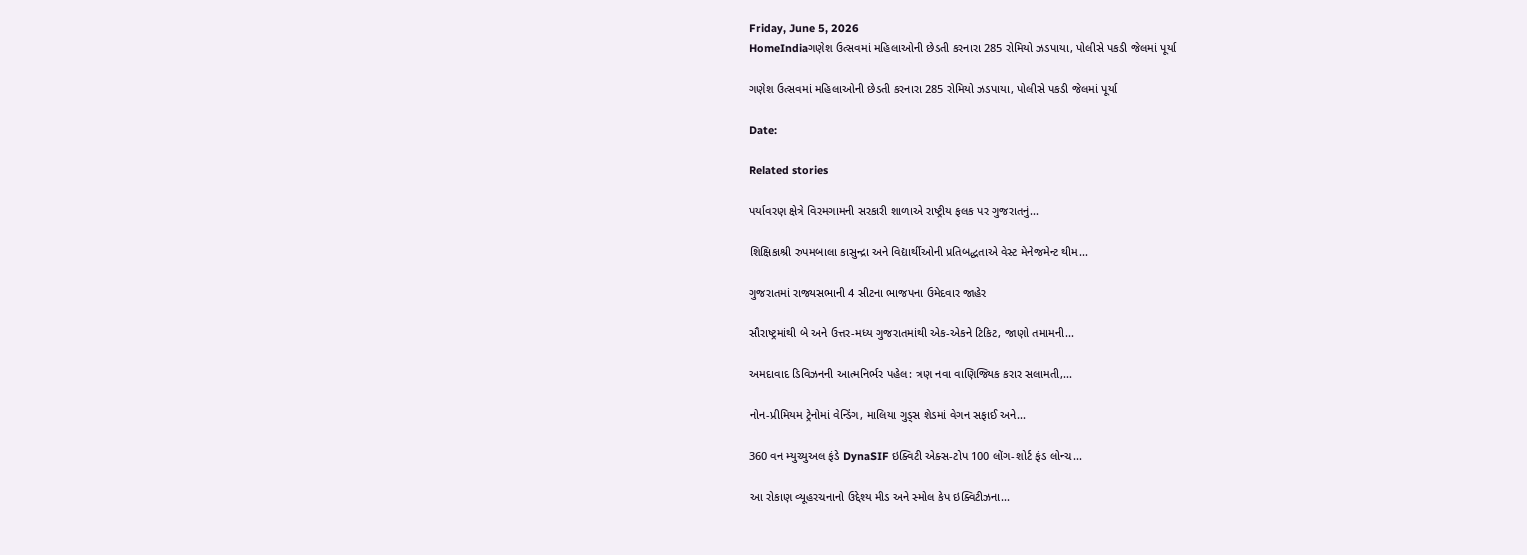Friday, June 5, 2026
HomeIndiaગણેશ ઉત્સવમાં મહિલાઓની છેડતી કરનારા 285 રોમિયો ઝડપાયા, પોલીસે પકડી જેલમાં પૂર્યા

ગણેશ ઉત્સવમાં મહિલાઓની છેડતી કરનારા 285 રોમિયો ઝડપાયા, પોલીસે પકડી જેલમાં પૂર્યા

Date:

Related stories

પર્યાવરણ ક્ષેત્રે વિરમગામની સરકારી શાળાએ રાષ્ટ્રીય ફલક પર ગુજરાતનું...

શિક્ષિકાશ્રી રુપમબાલા કાસુન્દ્રા અને વિદ્યાર્થીઓની પ્રતિબદ્ધતાએ વેસ્ટ મેનેજમેન્ટ થીમ...

ગુજરાતમાં રાજ્યસભાની 4 સીટના ભાજપના ઉમેદવાર જાહેર

સૌરાષ્ટ્રમાંથી બે અને ઉત્તર-મધ્ય ગુજરાતમાંથી એક-એકને ટિકિટ, જાણો તમામની...

અમદાવાદ ડિવિઝનની આત્મનિર્ભર પહેલ: ત્રણ નવા વાણિજ્યિક કરાર સલામતી,...

નોન-પ્રીમિયમ ટ્રેનોમાં વેન્ડિંગ, માલિયા ગુડ્સ શેડમાં વેગન સફાઈ અને...

360 વન મ્યુચ્યુઅલ ફંડે DynaSIF ઇક્વિટી એક્સ-ટોપ 100 લોંગ-શોર્ટ ફંડ લોન્ચ...

આ રોકાણ વ્યૂહરચનાનો ઉદ્દેશ્ય મીડ અને સ્મોલ કેપ ઇક્વિટીઝના...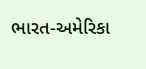ભારત-અમેરિકા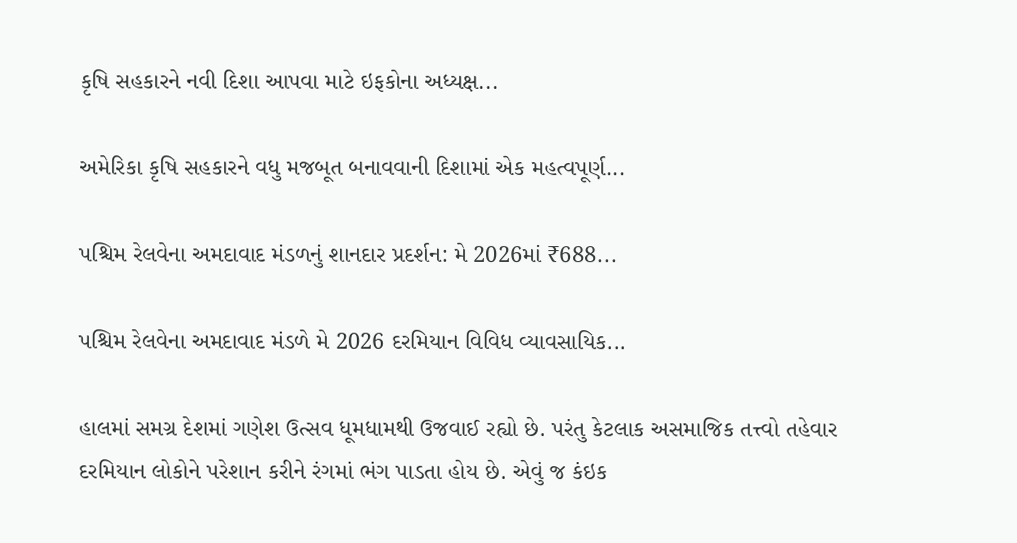કૃષિ સહકારને નવી દિશા આપવા માટે ઇફકોના અધ્યક્ષ...

અમેરિકા કૃષિ સહકારને વધુ મજબૂત બનાવવાની દિશામાં એક મહત્વપૂર્ણ...

પશ્ચિમ રેલવેના અમદાવાદ મંડળનું શાનદાર પ્રદર્શન: મે 2026માં ₹688...

પશ્ચિમ રેલવેના અમદાવાદ મંડળે મે 2026 દરમિયાન વિવિધ વ્યાવસાયિક...

હાલમાં સમગ્ર દેશમાં ગણેશ ઉત્સવ ધૂમધામથી ઉજવાઈ રહ્યો છે. પરંતુ કેટલાક અસમાજિક તત્ત્વો તહેવાર દરમિયાન લોકોને પરેશાન કરીને રંગમાં ભંગ પાડતા હોય છે. એવું જ કંઇક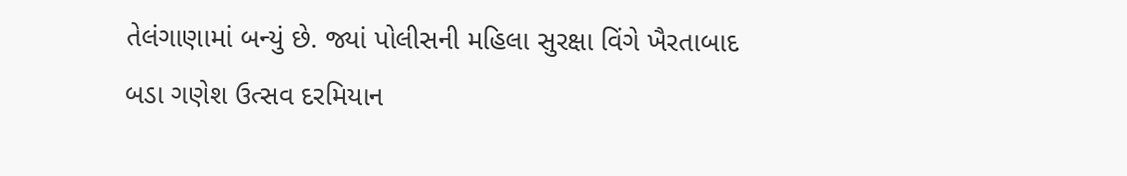તેલંગાણામાં બન્યું છે. જ્યાં પોલીસની મહિલા સુરક્ષા વિંગે ખૈરતાબાદ બડા ગણેશ ઉત્સવ દરમિયાન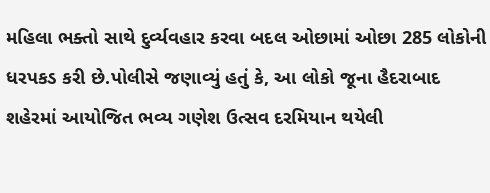મહિલા ભક્તો સાથે દુર્વ્યવહાર કરવા બદલ ઓછામાં ઓછા 285 લોકોની ધરપકડ કરી છે.પોલીસે જણાવ્યું હતું કે, આ લોકો જૂના હૈદરાબાદ શહેરમાં આયોજિત ભવ્ય ગણેશ ઉત્સવ દરમિયાન થયેલી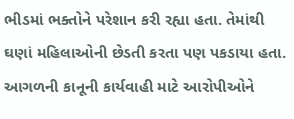ભીડમાં ભક્તોને પરેશાન કરી રહ્યા હતા. તેમાંથી ઘણાં મહિલાઓની છેડતી કરતા પણ પકડાયા હતા. આગળની કાનૂની કાર્યવાહી માટે આરોપીઓને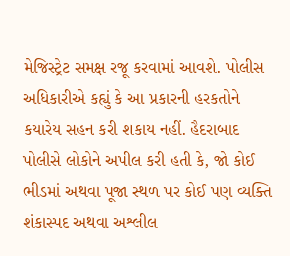મેજિસ્ટ્રેટ સમક્ષ રજૂ કરવામાં આવશે. પોલીસ અધિકારીએ કહ્યું કે આ પ્રકારની હરકતોને કયારેય સહન કરી શકાય નહીં. હૈદરાબાદ પોલીસે લોકોને અપીલ કરી હતી કે, જો કોઈ ભીડમાં અથવા પૂજા સ્થળ પર કોઈ પણ વ્યક્તિ શંકાસ્પદ અથવા અશ્લીલ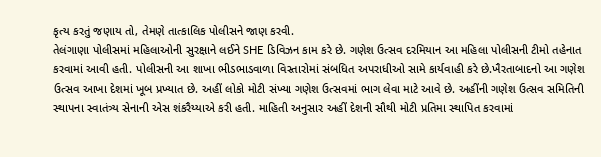કૃત્ય કરતું જણાય તો, તેમણે તાત્કાલિક પોલીસને જાણ કરવી.
તેલંગાણા પોલીસમાં મહિલાઓની સુરક્ષાને લઈને SHE ડિવિઝન કામ કરે છે. ગણેશ ઉત્સવ દરમિયાન આ મહિલા પોલીસની ટીમો તહેનાત કરવામાં આવી હતી. પોલીસની આ શાખા ભીડભાડવાળા વિસ્તારોમાં સંબધિત અપરાધીઓ સામે કાર્યવાહી કરે છે.ખૈરતાબાદનો આ ગણેશ ઉત્સવ આખા દેશમાં ખૂબ પ્રખ્યાત છે. અહીં લોકો મોટી સંખ્યા ગણેશ ઉત્સવમાં ભાગ લેવા માટે આવે છે. અહીંની ગણેશ ઉત્સવ સમિતિની સ્થાપના સ્વાતંત્ર્ય સેનાની એસ શંકરૈય્યાએ કરી હતી. માહિતી અનુસાર અહીં દેશની સૌથી મોટી પ્રતિમા સ્થાપિત કરવામાં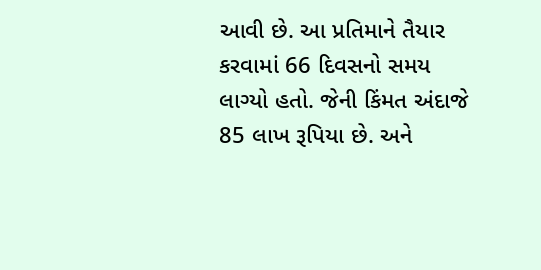આવી છે. આ પ્રતિમાને તૈયાર કરવામાં 66 દિવસનો સમય લાગ્યો હતો. જેની કિંમત અંદાજે 85 લાખ રૂપિયા છે. અને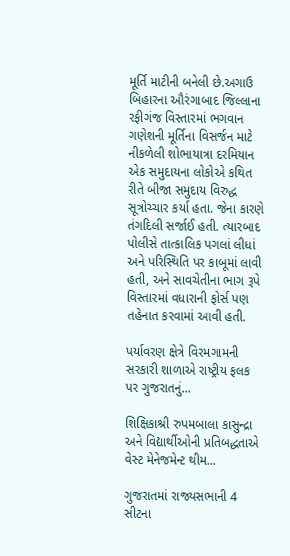મૂર્તિ માટીની બનેલી છે.અગાઉ બિહારના ઔરંગાબાદ જિલ્લાના રફીગંજ વિસ્તારમાં ભગવાન ગણેશની મૂર્તિના વિસર્જન માટે નીકળેલી શોભાયાત્રા દરમિયાન એક સમુદાયના લોકોએ કથિત રીતે બીજા સમુદાય વિરુદ્ધ સૂત્રોચ્ચાર કર્યા હતા. જેના કારણે તંગદિલી સર્જાઈ હતી. ત્યારબાદ પોલીસે તાત્કાલિક પગલાં લીધાં અને પરિસ્થિતિ પર કાબૂમાં લાવી હતી, અને સાવચેતીના ભાગ રૂપે વિસ્તારમાં વધારાની ફોર્સ પણ તહેનાત કરવામાં આવી હતી.

પર્યાવરણ ક્ષેત્રે વિરમગામની સરકારી શાળાએ રાષ્ટ્રીય ફલક પર ગુજરાતનું...

શિક્ષિકાશ્રી રુપમબાલા કાસુન્દ્રા અને વિદ્યાર્થીઓની પ્રતિબદ્ધતાએ વેસ્ટ મેનેજમેન્ટ થીમ...

ગુજરાતમાં રાજ્યસભાની 4 સીટના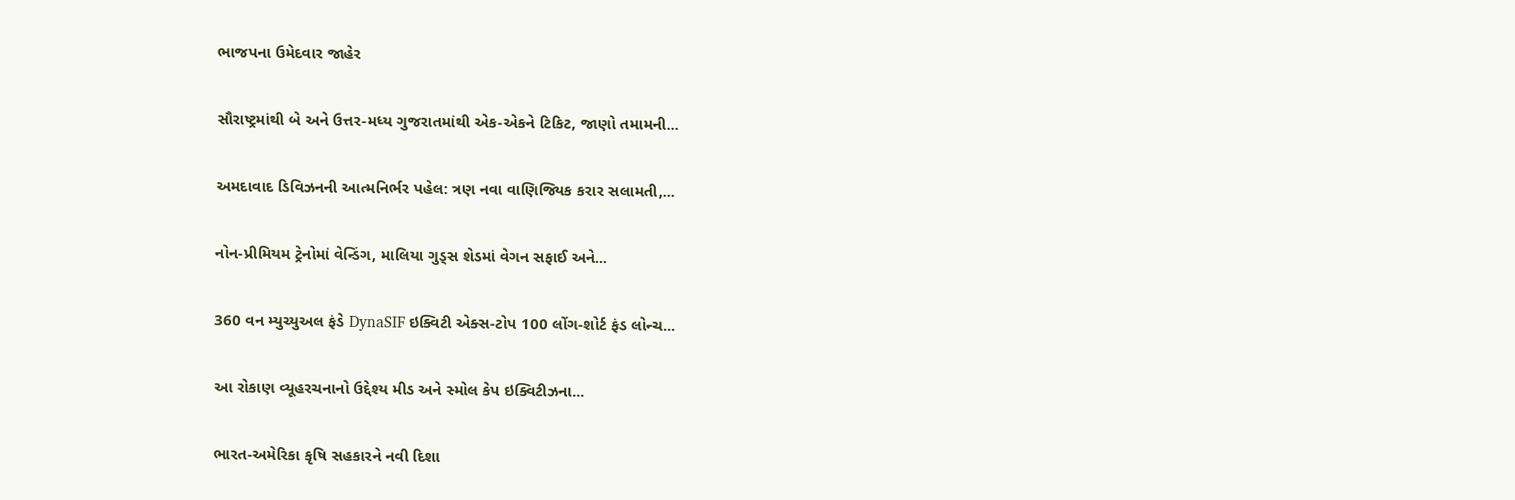ભાજપના ઉમેદવાર જાહેર

સૌરાષ્ટ્રમાંથી બે અને ઉત્તર-મધ્ય ગુજરાતમાંથી એક-એકને ટિકિટ, જાણો તમામની...

અમદાવાદ ડિવિઝનની આત્મનિર્ભર પહેલ: ત્રણ નવા વાણિજ્યિક કરાર સલામતી,...

નોન-પ્રીમિયમ ટ્રેનોમાં વેન્ડિંગ, માલિયા ગુડ્સ શેડમાં વેગન સફાઈ અને...

360 વન મ્યુચ્યુઅલ ફંડે DynaSIF ઇક્વિટી એક્સ-ટોપ 100 લોંગ-શોર્ટ ફંડ લોન્ચ...

આ રોકાણ વ્યૂહરચનાનો ઉદ્દેશ્ય મીડ અને સ્મોલ કેપ ઇક્વિટીઝના...

ભારત-અમેરિકા કૃષિ સહકારને નવી દિશા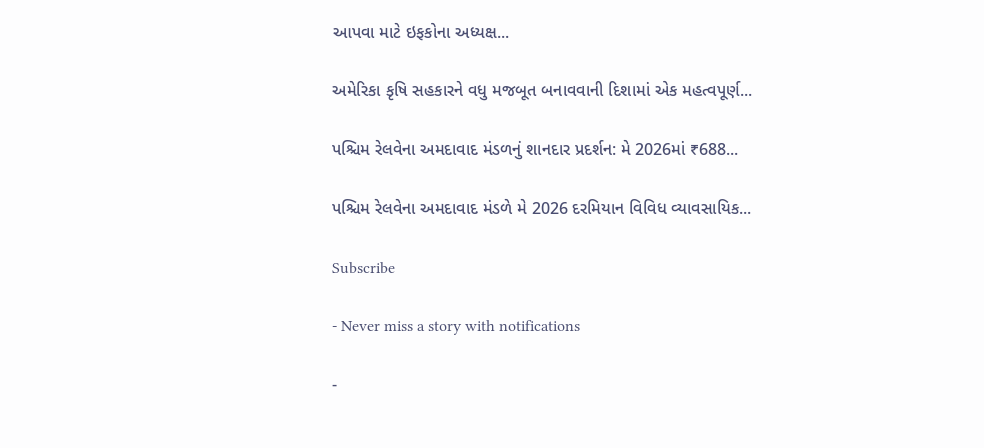આપવા માટે ઇફકોના અધ્યક્ષ...

અમેરિકા કૃષિ સહકારને વધુ મજબૂત બનાવવાની દિશામાં એક મહત્વપૂર્ણ...

પશ્ચિમ રેલવેના અમદાવાદ મંડળનું શાનદાર પ્રદર્શન: મે 2026માં ₹688...

પશ્ચિમ રેલવેના અમદાવાદ મંડળે મે 2026 દરમિયાન વિવિધ વ્યાવસાયિક...

Subscribe

- Never miss a story with notifications

-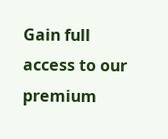Gain full access to our premium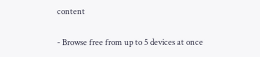content

- Browse free from up to 5 devices at once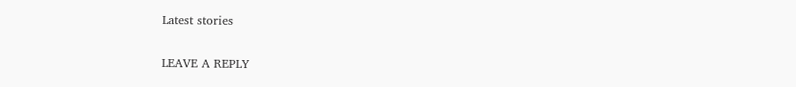Latest stories

LEAVE A REPLY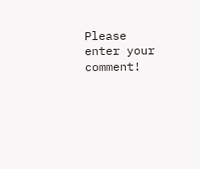Please enter your comment!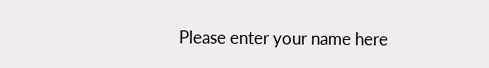Please enter your name here